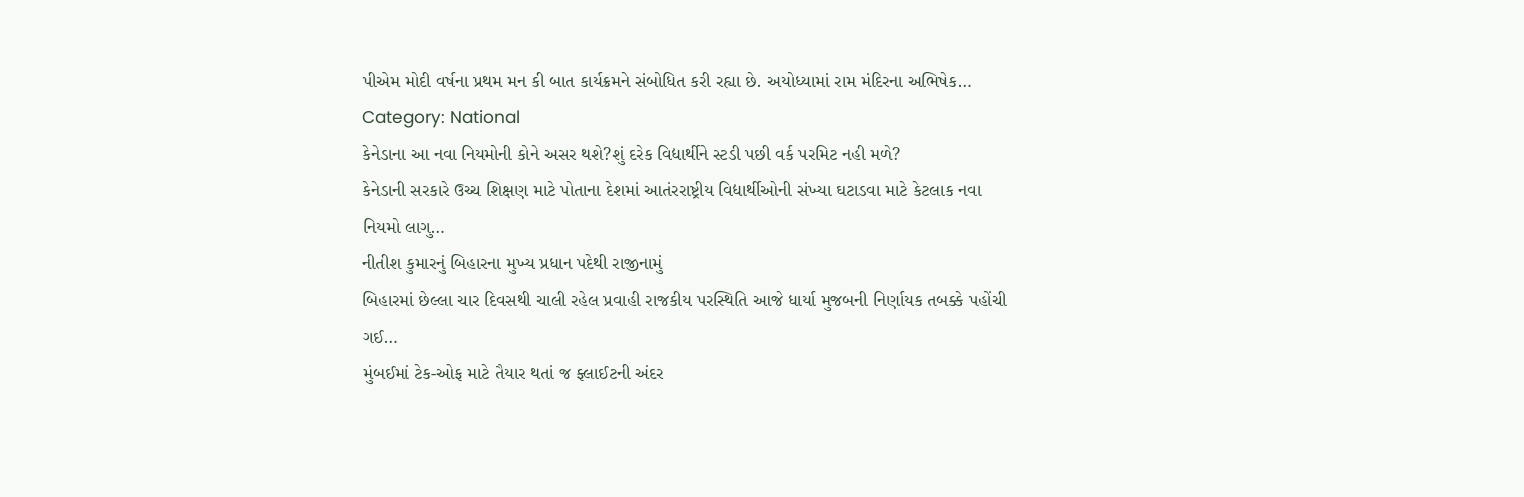પીએમ મોદી વર્ષના પ્રથમ મન કી બાત કાર્યક્રમને સંબોધિત કરી રહ્યા છે. અયોધ્યામાં રામ મંદિરના અભિષેક…
Category: National
કેનેડાના આ નવા નિયમોની કોને અસર થશે?શું દરેક વિદ્યાર્થીને સ્ટડી પછી વર્ક પરમિટ નહી મળે?
કેનેડાની સરકારે ઉચ્ચ શિક્ષણ માટે પોતાના દેશમાં આતંરરાષ્ટ્રીય વિદ્યાર્થીઓની સંખ્યા ઘટાડવા માટે કેટલાક નવા નિયમો લાગુ…
નીતીશ કુમારનું બિહારના મુખ્ય પ્રધાન પદેથી રાજીનામું
બિહારમાં છેલ્લા ચાર દિવસથી ચાલી રહેલ પ્રવાહી રાજકીય પરસ્થિતિ આજે ધાર્યા મુજબની નિર્ણાયક તબક્કે પહોંચી ગઈ…
મુંબઈમાં ટેક-ઓફ માટે તૈયાર થતાં જ ફ્લાઈટની અંદર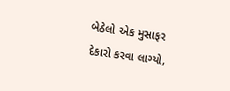બેઠેલો એક મુસાફર દેકારો કરવા લાગ્યો,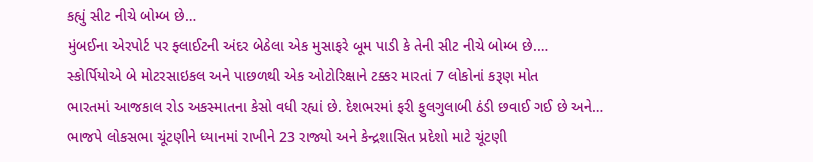કહ્યું સીટ નીચે બોમ્બ છે…
મુંબઈના એરપોર્ટ પર ફ્લાઈટની અંદર બેઠેલા એક મુસાફરે બૂમ પાડી કે તેની સીટ નીચે બોમ્બ છે.…
સ્કોર્પિયોએ બે મોટરસાઇકલ અને પાછળથી એક ઓટોરિક્ષાને ટક્કર મારતાં 7 લોકોનાં કરૂણ મોત
ભારતમાં આજકાલ રોડ અકસ્માતના કેસો વધી રહ્યાં છે. દેશભરમાં ફરી ફુલગુલાબી ઠંડી છવાઈ ગઈ છે અને…
ભાજપે લોકસભા ચૂંટણીને ધ્યાનમાં રાખીને 23 રાજ્યો અને કેન્દ્રશાસિત પ્રદેશો માટે ચૂંટણી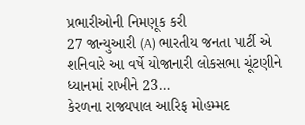પ્રભારીઓની નિમણૂક કરી
27 જાન્યુઆરી (A) ભારતીય જનતા પાર્ટી એ શનિવારે આ વર્ષે યોજાનારી લોકસભા ચૂંટણીને ધ્યાનમાં રાખીને 23…
કેરળના રાજ્યપાલ આરિફ મોહમ્મદ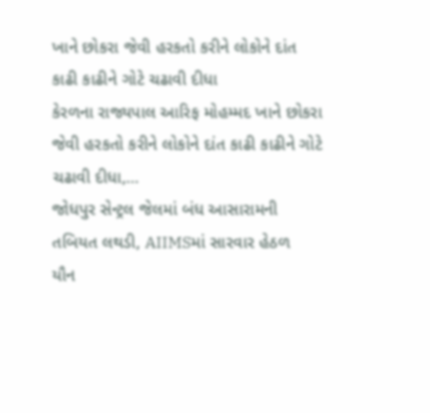ખાને છોકરા જેવી હરકતો કરીને લોકોને દાંત કાઢી કાઢીને ગોટે ચઢાવી દીધા
કેરળના રાજ્યપાલ આરિફ મોહમ્મદ ખાને છોકરા જેવી હરકતો કરીને લોકોને દાંત કાઢી કાઢીને ગોટે ચઢાવી દીધા,…
જોધપુર સેન્ટ્રલ જેલમાં બંધ આસારામની તબિયત લથડી, AIIMSમાં સારવાર હેઠળ
યૌન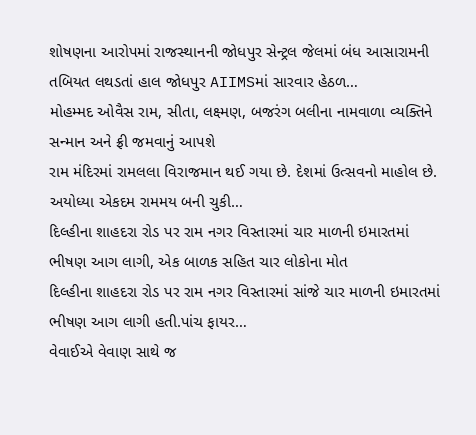શોષણના આરોપમાં રાજસ્થાનની જોધપુર સેન્ટ્રલ જેલમાં બંધ આસારામની તબિયત લથડતાં હાલ જોધપુર AIIMSમાં સારવાર હેઠળ…
મોહમ્મદ ઓવૈસ રામ, સીતા, લક્ષ્મણ, બજરંગ બલીના નામવાળા વ્યક્તિને સન્માન અને ફ્રી જમવાનું આપશે
રામ મંદિરમાં રામલલા વિરાજમાન થઈ ગયા છે. દેશમાં ઉત્સવનો માહોલ છે. અયોધ્યા એકદમ રામમય બની ચુકી…
દિલ્હીના શાહદરા રોડ પર રામ નગર વિસ્તારમાં ચાર માળની ઇમારતમાં ભીષણ આગ લાગી, એક બાળક સહિત ચાર લોકોના મોત
દિલ્હીના શાહદરા રોડ પર રામ નગર વિસ્તારમાં સાંજે ચાર માળની ઇમારતમાં ભીષણ આગ લાગી હતી.પાંચ ફાયર…
વેવાઈએ વેવાણ સાથે જ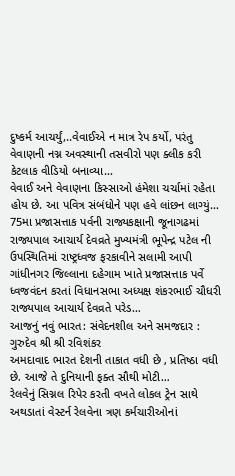દુષ્કર્મ આચર્યું,..વેવાઈએ ન માત્ર રેપ કર્યો, પરંતુ વેવાણની નગ્ન અવસ્થાની તસવીરો પણ ક્લીક કરી કેટલાક વીડિયો બનાવ્યા…
વેવાઈ અને વેવાણના કિસ્સાઓ હંમેશા ચર્ચામાં રહેતા હોય છે. આ પવિત્ર સંબંધોને પણ હવે લાંછન લાગ્યું…
75મા પ્રજાસત્તાક પર્વની રાજ્યકક્ષાની જૂનાગઢમાં રાજ્યપાલ આચાર્ય દેવવ્રતે મુખ્યમંત્રી ભૂપેન્દ્ર પટેલ ની ઉપસ્થિતિમાં રાષ્ટ્રધ્વજ ફરકાવીને સલામી આપી
ગાંધીનગર જિલ્લાના દહેગામ ખાતે પ્રજાસત્તાક પર્વે ધ્વજવંદન કરતાં વિધાનસભા અધ્યક્ષ શંકરભાઈ ચૌધરી રાજ્યપાલ આચાર્ય દેવવ્રતે પરેડ…
આજનું નવું ભારત: સંવેદનશીલ અને સમજદાર : ગુરુદેવ શ્રી શ્રી રવિશંકર
અમદાવાદ ભારત દેશની તાકાત વધી છે , પ્રતિષ્ઠા વધી છે. આજે તે દુનિયાની ફક્ત સૌથી મોટી…
રેલવેનું સિગ્નલ રિપેર કરતી વખતે લોકલ ટ્રેન સાથે અથડાતાં વેસ્ટર્ન રેલવેના ત્રણ કર્મચારીઓનાં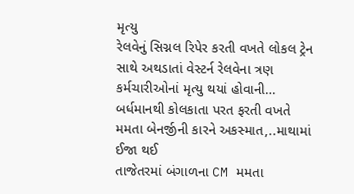મૃત્યુ
રેલવેનું સિગ્નલ રિપેર કરતી વખતે લોકલ ટ્રેન સાથે અથડાતાં વેસ્ટર્ન રેલવેના ત્રણ કર્મચારીઓનાં મૃત્યુ થયાં હોવાની…
બર્ધમાનથી કોલકાતા પરત ફરતી વખતે મમતા બેનર્જીની કારને અકસ્માત,..માથામાં ઈજા થઈ
તાજેતરમાં બંગાળના CM મમતા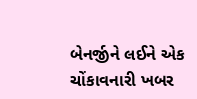બેનર્જીને લઈને એક ચોંકાવનારી ખબર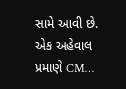સામે આવી છે. એક અહેવાલ પ્રમાણે CM…